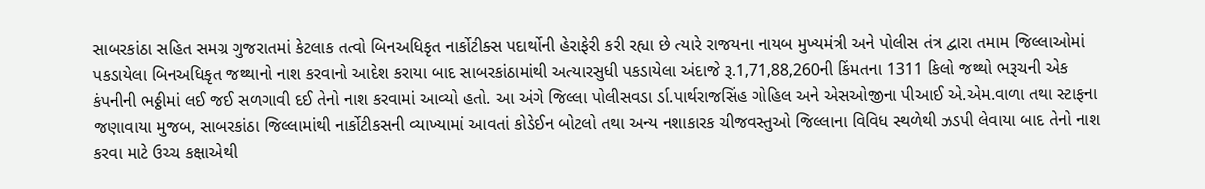સાબરકાંઠા સહિત સમગ્ર ગુજરાતમાં કેટલાક તત્વો બિનઅધિકૃત નાર્કોટીક્સ પદાર્થોની હેરાફેરી કરી રહ્યા છે ત્યારે રાજયના નાયબ મુખ્યમંત્રી અને પોલીસ તંત્ર દ્વારા તમામ જિલ્લાઓમાં પકડાયેલા બિનઅધિકૃત જથ્થાનો નાશ કરવાનો આદેશ કરાયા બાદ સાબરકાંઠામાંથી અત્યારસુધી પકડાયેલા અંદાજે રૂ.1,71,88,260ની કિંમતના 1311 કિલો જથ્થો ભરૂચની એક કંપનીની ભઠ્ઠીમાં લઈ જઈ સળગાવી દઈ તેનો નાશ કરવામાં આવ્યો હતો. આ અંગે જિલ્લા પોલીસવડા ર્ડા.પાર્થરાજસિંહ ગોહિલ અને એસઓજીના પીઆઈ એ.એમ.વાળા તથા સ્ટાફના જણાવાયા મુજબ, સાબરકાંઠા જિલ્લામાંથી નાર્કોટીકસની વ્યાખ્યામાં આવતાં કોડેઈન બોટલો તથા અન્ય નશાકારક ચીજવસ્તુઓ જિલ્લાના વિવિધ સ્થળેથી ઝડપી લેવાયા બાદ તેનો નાશ કરવા માટે ઉચ્ચ કક્ષાએથી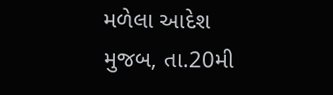મળેલા આદેશ મુજબ, તા.20મી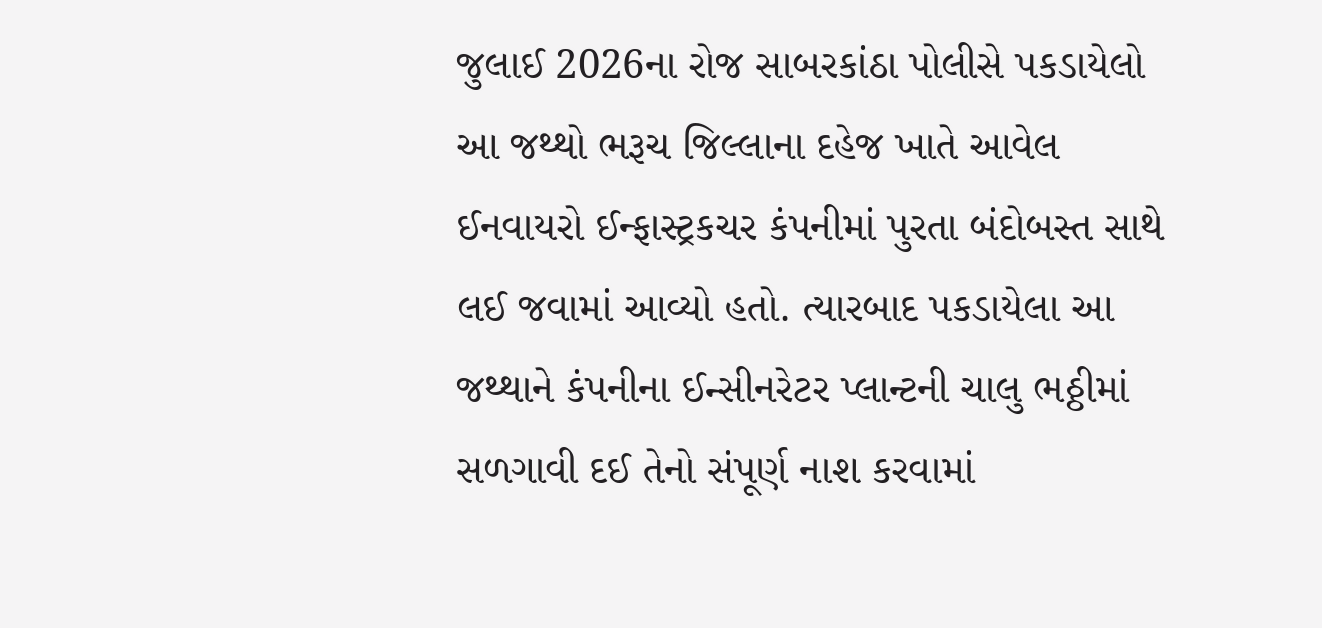જુલાઈ 2026ના રોજ સાબરકાંઠા પોલીસે પકડાયેલો આ જથ્થો ભરૂચ જિલ્લાના દહેજ ખાતે આવેલ ઈનવાયરો ઈન્ફાસ્ટ્રકચર કંપનીમાં પુરતા બંદોબસ્ત સાથે લઈ જવામાં આવ્યો હતો. ત્યારબાદ પકડાયેલા આ જથ્થાને કંપનીના ઈન્સીનરેટર પ્લાન્ટની ચાલુ ભઠ્ઠીમાં સળગાવી દઈ તેનો સંપૂર્ણ નાશ કરવામાં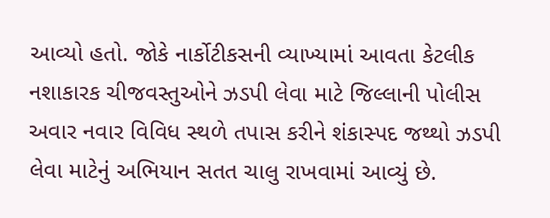આવ્યો હતો. જોકે નાર્કોટીકસની વ્યાખ્યામાં આવતા કેટલીક નશાકારક ચીજવસ્તુઓને ઝડપી લેવા માટે જિલ્લાની પોલીસ અવાર નવાર વિવિધ સ્થળે તપાસ કરીને શંકાસ્પદ જથ્થો ઝડપી લેવા માટેનું અભિયાન સતત ચાલુ રાખવામાં આવ્યું છે.